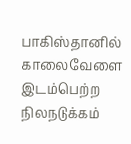பாகிஸ்தானில் காலைவேளை இடம்பெற்ற நிலநடுக்கம்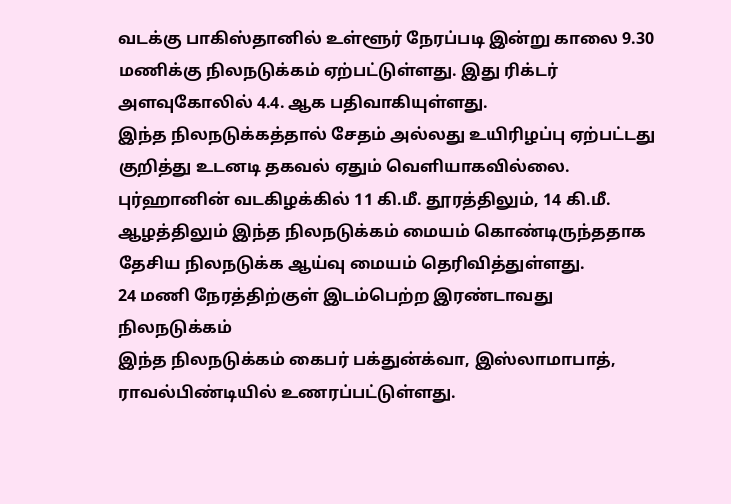வடக்கு பாகிஸ்தானில் உள்ளூர் நேரப்படி இன்று காலை 9.30 மணிக்கு நிலநடுக்கம் ஏற்பட்டுள்ளது. இது ரிக்டர் அளவுகோலில் 4.4. ஆக பதிவாகியுள்ளது.
இந்த நிலநடுக்கத்தால் சேதம் அல்லது உயிரிழப்பு ஏற்பட்டது குறித்து உடனடி தகவல் ஏதும் வெளியாகவில்லை.
புர்ஹானின் வடகிழக்கில் 11 கி.மீ. தூரத்திலும், 14 கி.மீ. ஆழத்திலும் இந்த நிலநடுக்கம் மையம் கொண்டிருந்ததாக தேசிய நிலநடுக்க ஆய்வு மையம் தெரிவித்துள்ளது.
24 மணி நேரத்திற்குள் இடம்பெற்ற இரண்டாவது நிலநடுக்கம்
இந்த நிலநடுக்கம் கைபர் பக்துன்க்வா, இஸ்லாமாபாத், ராவல்பிண்டியில் உணரப்பட்டுள்ளது.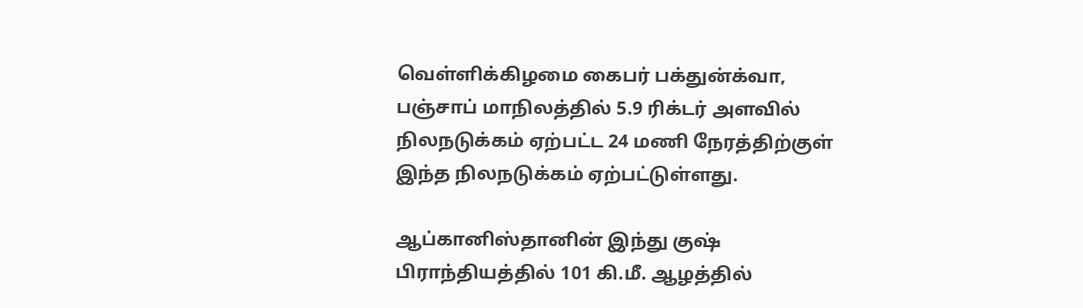வெள்ளிக்கிழமை கைபர் பக்துன்க்வா, பஞ்சாப் மாநிலத்தில் 5.9 ரிக்டர் அளவில் நிலநடுக்கம் ஏற்பட்ட 24 மணி நேரத்திற்குள் இந்த நிலநடுக்கம் ஏற்பட்டுள்ளது.

ஆப்கானிஸ்தானின் இந்து குஷ் பிராந்தியத்தில் 101 கி.மீ. ஆழத்தில்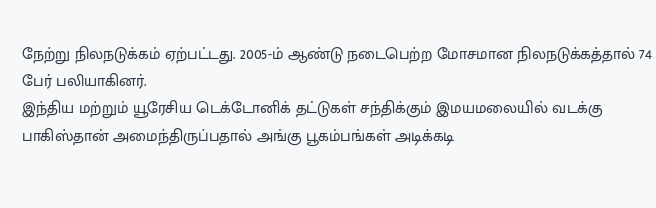நேற்று நிலநடுக்கம் ஏற்பட்டது. 2005-ம் ஆண்டு நடைபெற்ற மோசமான நிலநடுக்கத்தால் 74 பேர் பலியாகினர்.
இந்திய மற்றும் யூரேசிய டெக்டோனிக் தட்டுகள் சந்திக்கும் இமயமலையில் வடக்கு பாகிஸ்தான் அமைந்திருப்பதால் அங்கு பூகம்பங்கள் அடிக்கடி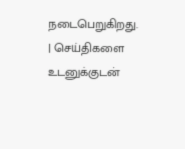நடைபெறுகிறது.
| செய்திகளை உடனுக்குடன்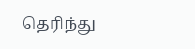தெரிந்து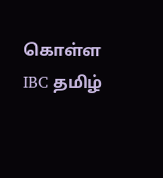கொள்ள IBC தமிழ்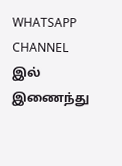WHATSAPP CHANNEL இல் இணைந்து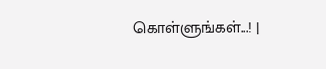கொள்ளுங்கள்...! |